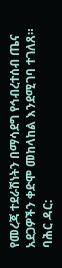የመረጃ ተደራሽነትን በማሳደግ የኅብረተሰብ ጤና አደጋዎችን ቀድሞ መከላከል እንደሚገባ ተገለጸ።
ባሕር ዳር: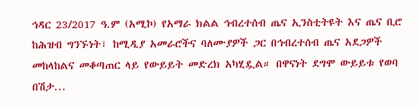ኅዳር 23/2017 ዓ.ም (አሚኮ) የአማራ ክልል ኅብረተሰብ ጤና ኢንስቲትዩት እና ጤና ቢሮ ከሕዝብ ግንኙነት፣ ከሚዲያ አመራሮችና ባለሙያዎች ጋር በኅብረተሰብ ጤና አደጋዎች መከላከልና መቆጣጠር ላይ የውይይት መድረክ አካሂዷል። በዋናነት ደግሞ ውይይቱ የወባ በሽታ...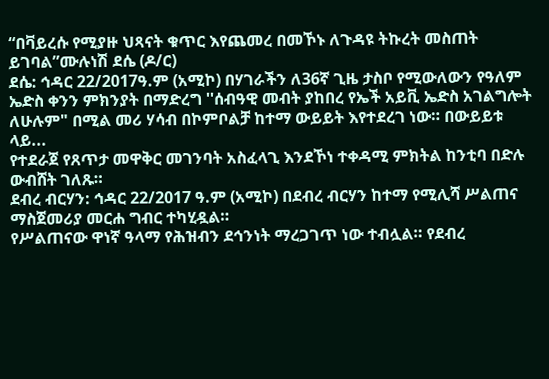“በቫይረሱ የሚያዙ ህጻናት ቁጥር እየጨመረ በመኾኑ ለጉዳዩ ትኩረት መስጠት ይገባል”ሙሉነሽ ደሴ (ዶ/ር)
ደሴ: ኅዳር 22/2017ዓ.ም (አሚኮ) በሃገራችን ለ36ኛ ጊዜ ታስቦ የሚውለውን የዓለም ኤድስ ቀንን ምክንያት በማድረግ ''ሰብዓዊ መብት ያከበረ የኤች አይቪ ኤድስ አገልግሎት ለሁሉም" በሚል መሪ ሃሳብ በኮምቦልቻ ከተማ ውይይት እየተደረገ ነው። በውይይቱ ላይ...
የተደራጀ የጸጥታ መዋቅር መገንባት አስፈላጊ እንደኾነ ተቀዳሚ ምክትል ከንቲባ በድሉ ውብሸት ገለጹ።
ደብረ ብርሃን: ኅዳር 22/2017 ዓ.ም (አሚኮ) በደብረ ብርሃን ከተማ የሚሊሻ ሥልጠና ማስጀመሪያ መርሐ ግብር ተካሂዷል።
የሥልጠናው ዋነኛ ዓላማ የሕዝብን ደኅንነት ማረጋገጥ ነው ተብሏል። የደብረ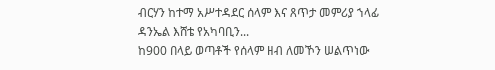ብርሃን ከተማ አሥተዳደር ሰላም እና ጸጥታ መምሪያ ኀላፊ ዳንኤል እሸቴ የአካባቢን...
ከ900 በላይ ወጣቶች የሰላም ዘብ ለመኾን ሠልጥነው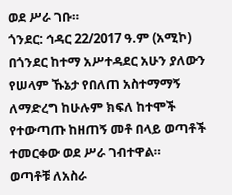ወደ ሥራ ገቡ።
ጎንደር: ኅዳር 22/2017 ዓ.ም (አሚኮ) በጎንደር ከተማ አሥተዳደር አሁን ያለውን የሠላም ኹኔታ የበለጠ አስተማማኝ ለማድረግ ከሁሉም ክፍለ ከተሞች የተውጣጡ ከዘጠኝ መቶ በላይ ወጣቶች ተመርቀው ወደ ሥራ ገብተዋል።
ወጣቶቹ ለአስራ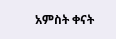አምስት ቀናት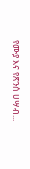የሙያ እና የጽንሰ ሀሣብ...